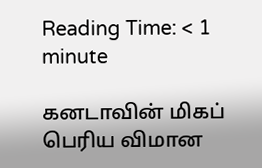Reading Time: < 1 minute

கனடாவின் மிகப் பெரிய விமான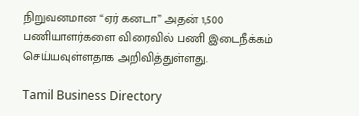நிறுவனமான “ஏர் கனடா” அதன் 1,500 பணியாளர்களை விரைவில் பணி இடைநீக்கம் செய்யவுள்ளதாக அறிவித்துள்ளது.

Tamil Business Directory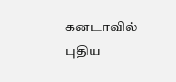கனடாவில் புதிய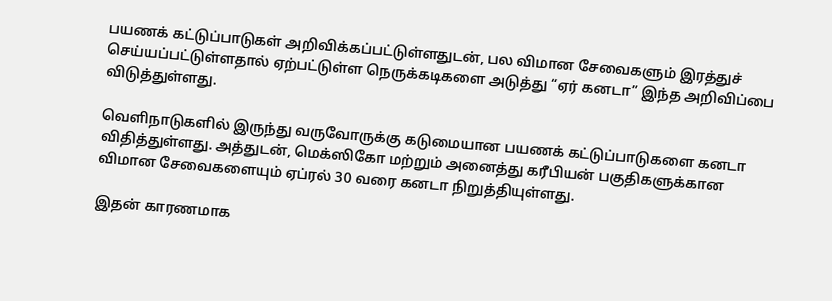பயணக் கட்டுப்பாடுகள் அறிவிக்கப்பட்டுள்ளதுடன், பல விமான சேவைகளும் இரத்துச் செய்யப்பட்டுள்ளதால் ஏற்பட்டுள்ள நெருக்கடிகளை அடுத்து “ஏர் கனடா” இந்த அறிவிப்பை விடுத்துள்ளது.

வெளிநாடுகளில் இருந்து வருவோருக்கு கடுமையான பயணக் கட்டுப்பாடுகளை கனடா விதித்துள்ளது. அத்துடன், மெக்ஸிகோ மற்றும் அனைத்து கரீபியன் பகுதிகளுக்கான விமான சேவைகளையும் ஏப்ரல் 30 வரை கனடா நிறுத்தியுள்ளது.

இதன் காரணமாக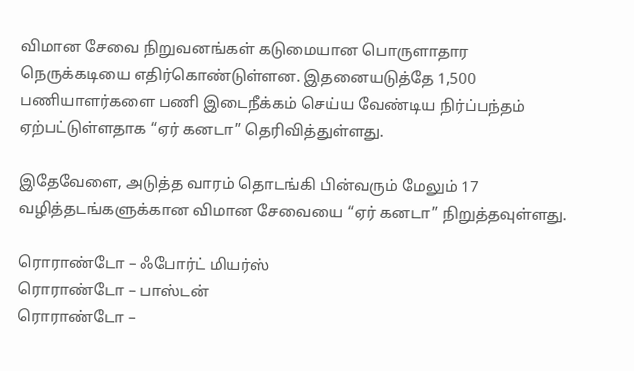விமான சேவை நிறுவனங்கள் கடுமையான பொருளாதார நெருக்கடியை எதிர்கொண்டுள்ளன. இதனையடுத்தே 1,500 பணியாளர்களை பணி இடைநீக்கம் செய்ய வேண்டிய நிர்ப்பந்தம் ஏற்பட்டுள்ளதாக “ஏர் கனடா” தெரிவித்துள்ளது.

இதேவேளை, அடுத்த வாரம் தொடங்கி பின்வரும் மேலும் 17 வழித்தடங்களுக்கான விமான சேவையை “ஏர் கனடா” நிறுத்தவுள்ளது.

ரொராண்டோ – ஃபோர்ட் மியர்ஸ்
ரொராண்டோ – பாஸ்டன்
ரொராண்டோ –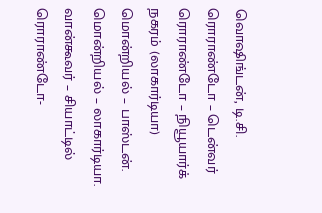வொஷிங்டன், டி.சி.
ரொராண்டோ – டென்வர்
ரொராண்டோ – நியூயார்க் நகரம் (லாகார்டியா)
மொன்றியல் – பாஸ்டன்.
மொன்றியல் – லாகார்டியா.
வான்கூவர் – சியாட்டில்
ரொராண்டோ-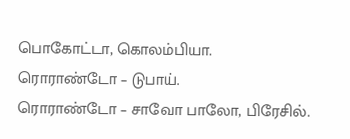பொகோட்டா, கொலம்பியா.
ரொராண்டோ – டுபாய்.
ரொராண்டோ – சாவோ பாலோ, பிரேசில்.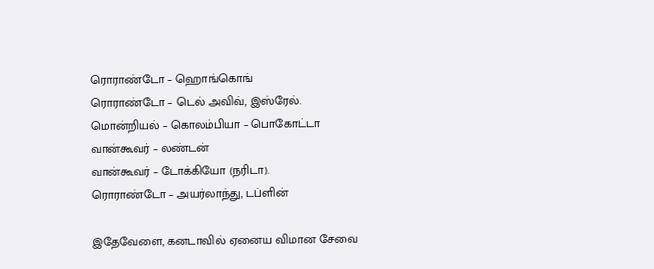ரொராண்டோ – ஹொங்கொங்
ரொராண்டோ – டெல் அவிவ், இஸ்ரேல்.
மொன்றியல் – கொலம்பியா – பொகோட்டா
வான்கூவர் – லண்டன்
வான்கூவர் – டோக்கியோ (நரிடா).
ரொராண்டோ – அயர்லாந்து, டப்ளின்

இதேவேளை, கனடாவில் ஏனைய விமான சேவை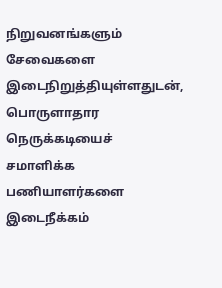நிறுவனங்களும் சேவைகளை இடைநிறுத்தியுள்ளதுடன், பொருளாதார நெருக்கடியைச் சமாளிக்க பணியாளர்களை இடைநீக்கம்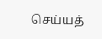செய்யத்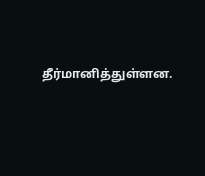தீர்மானித்துள்ளன.